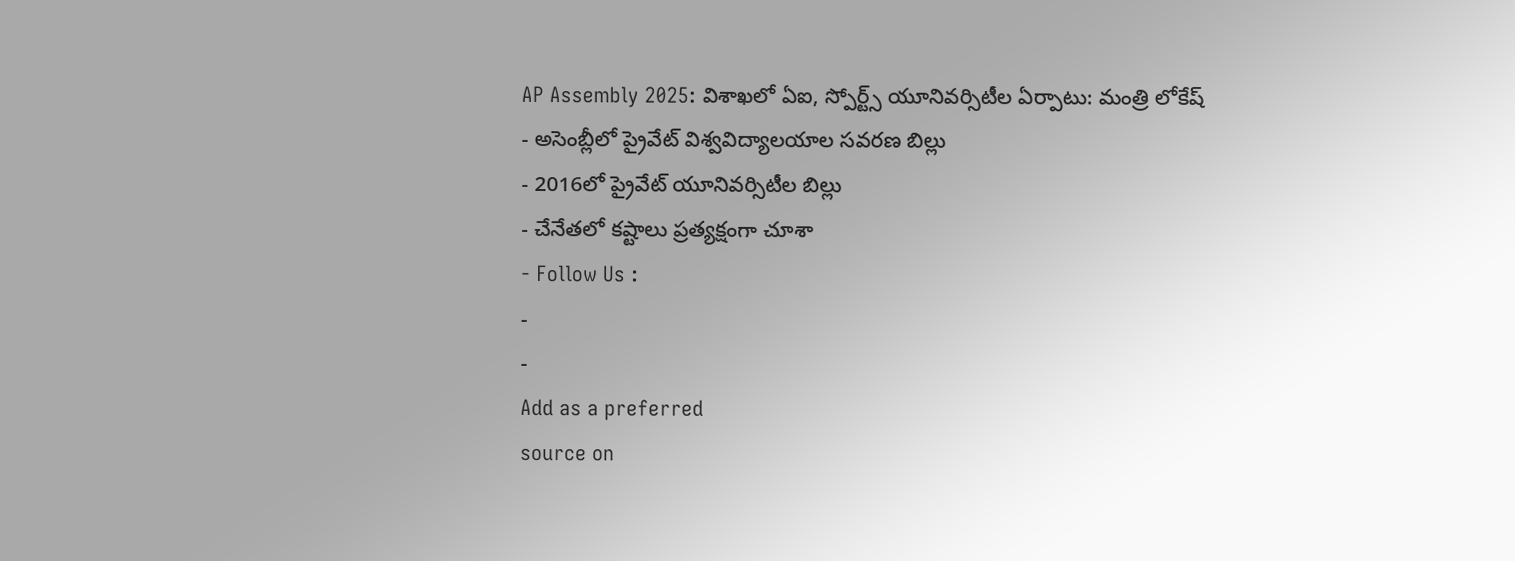AP Assembly 2025: విశాఖలో ఏఐ, స్పోర్ట్స్ యూనివర్సిటీల ఏర్పాటు: మంత్రి లోకేష్
- అసెంబ్లీలో ప్రైవేట్ విశ్వవిద్యాలయాల సవరణ బిల్లు
- 2016లో ప్రైవేట్ యూనివర్సిటీల బిల్లు
- చేనేతలో కష్టాలు ప్రత్యక్షంగా చూశా
- Follow Us :
-
-
Add as a preferred
source on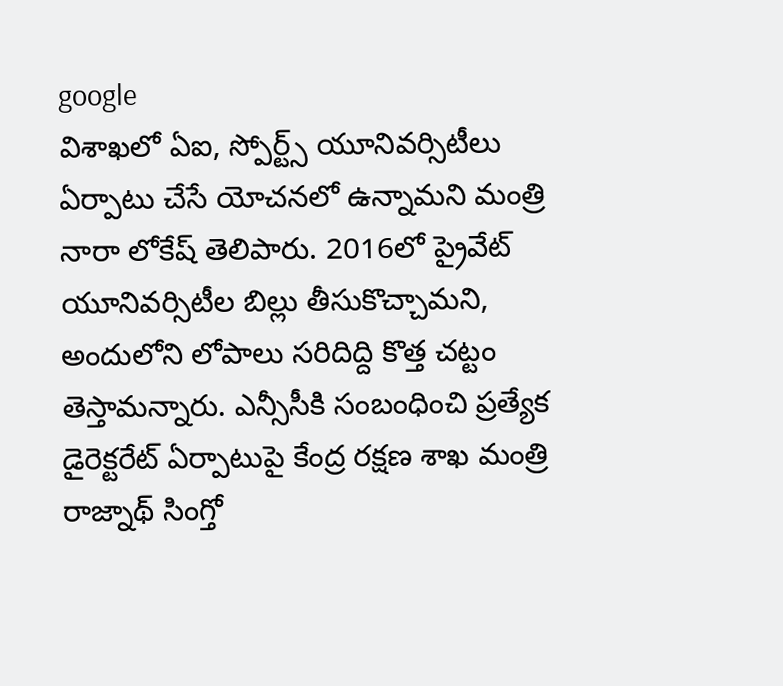google
విశాఖలో ఏఐ, స్పోర్ట్స్ యూనివర్సిటీలు ఏర్పాటు చేసే యోచనలో ఉన్నామని మంత్రి నారా లోకేష్ తెలిపారు. 2016లో ప్రైవేట్ యూనివర్సిటీల బిల్లు తీసుకొచ్చామని, అందులోని లోపాలు సరిదిద్ది కొత్త చట్టం తెస్తామన్నారు. ఎన్సీసీకి సంబంధించి ప్రత్యేక డైరెక్టరేట్ ఏర్పాటుపై కేంద్ర రక్షణ శాఖ మంత్రి రాజ్నాథ్ సింగ్తో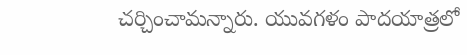చర్చించామన్నారు. యువగళం పాదయాత్రలో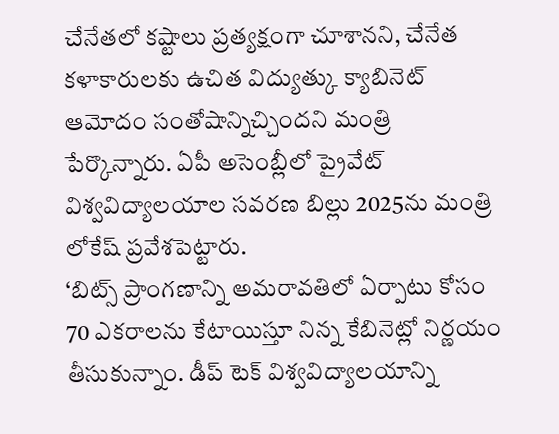చేనేతలో కష్టాలు ప్రత్యక్షంగా చూశానని, చేనేత కళాకారులకు ఉచిత విద్యుత్కు క్యాబినెట్ ఆమోదం సంతోషాన్నిచ్చిందని మంత్రి పేర్కొన్నారు. ఏపీ అసెంబ్లీలో ప్రైవేట్ విశ్వవిద్యాలయాల సవరణ బిల్లు 2025ను మంత్రి లోకేష్ ప్రవేశపెట్టారు.
‘బిట్స్ ప్రాంగణాన్ని అమరావతిలో ఏర్పాటు కోసం 70 ఎకరాలను కేటాయిస్తూ నిన్న కేబినెట్లో నిర్ణయం తీసుకున్నాం. డీప్ టెక్ విశ్వవిద్యాలయాన్ని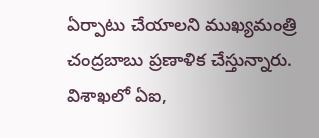ఏర్పాటు చేయాలని ముఖ్యమంత్రి చంద్రబాబు ప్రణాళిక చేస్తున్నారు. విశాఖలో ఏఐ,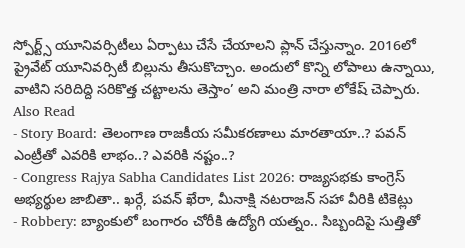స్పోర్ట్స్ యూనివర్సిటీలు ఏర్పాటు చేసే చేయాలని ప్లాన్ చేస్తున్నాం. 2016లో ప్రైవేట్ యూనివర్సిటీ బిల్లును తీసుకొచ్చాం. అందులో కొన్ని లోపాలు ఉన్నాయి, వాటిని సరిదిద్ది సరికొత్త చట్టాలను తెస్తాం’ అని మంత్రి నారా లోకేష్ చెప్పారు.
Also Read
- Story Board: తెలంగాణ రాజకీయ సమీకరణాలు మారతాయా..? పవన్ ఎంట్రీతో ఎవరికి లాభం..? ఎవరికి నష్టం..?
- Congress Rajya Sabha Candidates List 2026: రాజ్యసభకు కాంగ్రెస్ అభ్యర్థుల జాబితా.. ఖర్గే, పవన్ ఖేరా, మీనాక్షి నటరాజన్ సహా వీరికి టికెట్లు
- Robbery: బ్యాంకులో బంగారం చోరీకి ఉద్యోగి యత్నం.. సిబ్బందిపై సుత్తితో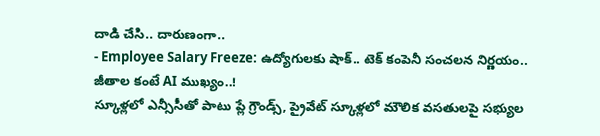దాడి చేసి.. దారుణంగా..
- Employee Salary Freeze: ఉద్యోగులకు షాక్.. టెక్ కంపెనీ సంచలన నిర్ణయం.. జీతాల కంటే AI ముఖ్యం..!
స్కూళ్లలో ఎన్సీసీతో పాటు ప్లే గ్రౌండ్స్, ప్రైవేట్ స్కూళ్లలో మౌలిక వసతులపై సభ్యుల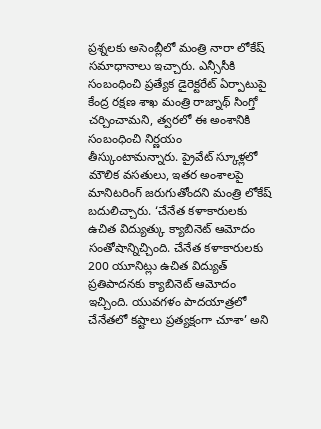ప్రశ్నలకు అసెంబ్లీలో మంత్రి నారా లోకేష్ సమాధానాలు ఇచ్చారు. ఎన్సీసీకి సంబంధించి ప్రత్యేక డైరెక్టరేట్ ఏర్పాటుపై కేంద్ర రక్షణ శాఖ మంత్రి రాజ్నాథ్ సింగ్తో చర్చించామని, త్వరలో ఈ అంశానికి సంబంధించి నిర్ణయం తీస్కుంటామన్నారు. ప్రైవేట్ స్కూళ్లలో మౌలిక వసతులు, ఇతర అంశాలపై మానిటరింగ్ జరుగుతోందని మంత్రి లోకేష్ బదులిచ్చారు. ‘చేనేత కళాకారులకు ఉచిత విద్యుత్కు క్యాబినెట్ ఆమోదం సంతోషాన్నిచ్చింది. చేనేత కళాకారులకు 200 యూనిట్లు ఉచిత విద్యుత్ ప్రతిపాదనకు క్యాబినెట్ ఆమోదం ఇచ్చింది. యువగళం పాదయాత్రలో చేనేతలో కష్టాలు ప్రత్యక్షంగా చూశా’ అని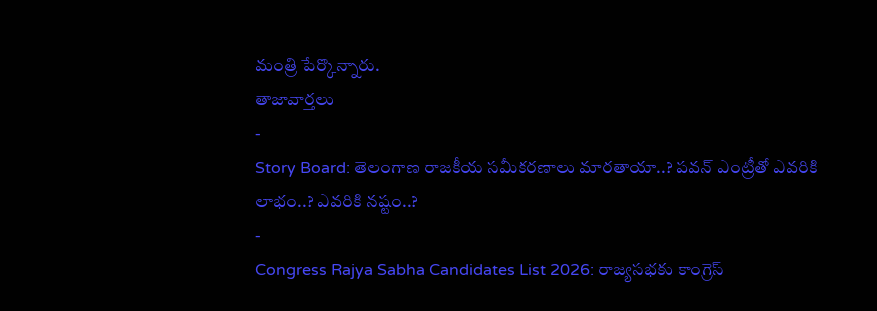మంత్రి పేర్కొన్నారు.
తాజావార్తలు
-
Story Board: తెలంగాణ రాజకీయ సమీకరణాలు మారతాయా..? పవన్ ఎంట్రీతో ఎవరికి లాభం..? ఎవరికి నష్టం..?
-
Congress Rajya Sabha Candidates List 2026: రాజ్యసభకు కాంగ్రెస్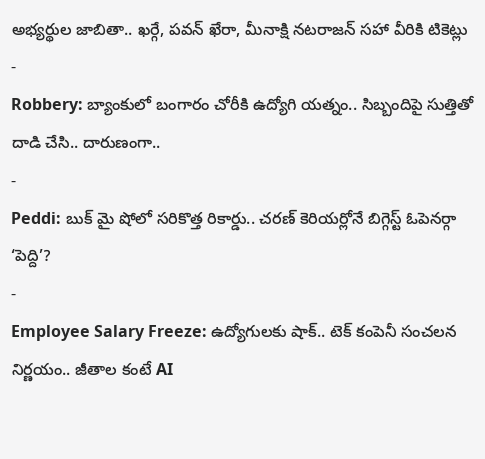అభ్యర్థుల జాబితా.. ఖర్గే, పవన్ ఖేరా, మీనాక్షి నటరాజన్ సహా వీరికి టికెట్లు
-
Robbery: బ్యాంకులో బంగారం చోరీకి ఉద్యోగి యత్నం.. సిబ్బందిపై సుత్తితో దాడి చేసి.. దారుణంగా..
-
Peddi: బుక్ మై షోలో సరికొత్త రికార్డు.. చరణ్ కెరియర్లోనే బిగ్గెస్ట్ ఓపెనర్గా ‘పెద్ది’?
-
Employee Salary Freeze: ఉద్యోగులకు షాక్.. టెక్ కంపెనీ సంచలన నిర్ణయం.. జీతాల కంటే AI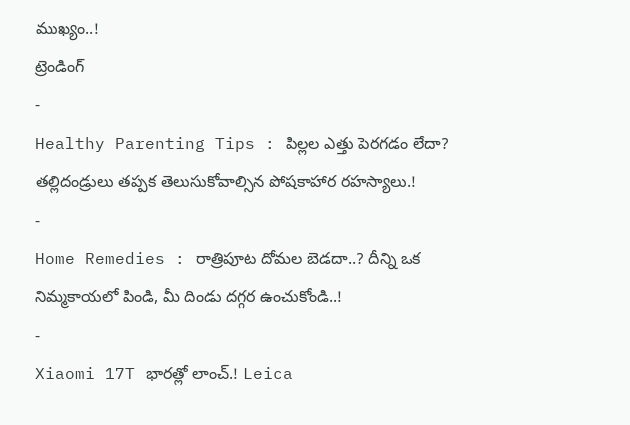ముఖ్యం..!
ట్రెండింగ్
-
Healthy Parenting Tips : పిల్లల ఎత్తు పెరగడం లేదా? తల్లిదండ్రులు తప్పక తెలుసుకోవాల్సిన పోషకాహార రహస్యాలు.!
-
Home Remedies : రాత్రిపూట దోమల బెడదా..? దీన్ని ఒక నిమ్మకాయలో పిండి, మీ దిండు దగ్గర ఉంచుకోండి..!
-
Xiaomi 17T భారత్లో లాంచ్.! Leica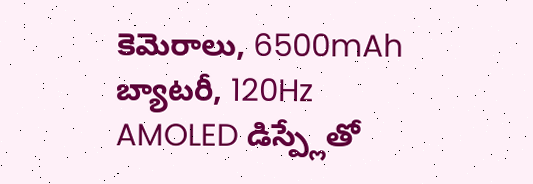కెమెరాలు, 6500mAh బ్యాటరీ, 120Hz AMOLED డిస్ప్లేతో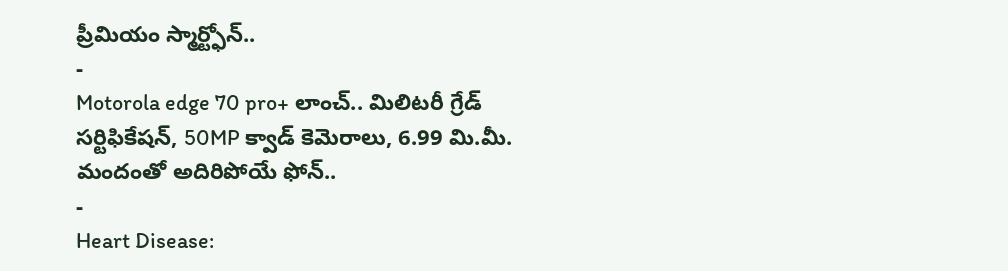ప్రీమియం స్మార్ట్ఫోన్..
-
Motorola edge 70 pro+ లాంచ్.. మిలిటరీ గ్రేడ్ సర్టిఫికేషన్, 50MP క్వాడ్ కెమెరాలు, 6.99 మి.మీ. మందంతో అదిరిపోయే ఫోన్..
-
Heart Disease: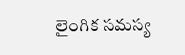లైంగిక సమస్య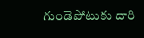గుండెపోటుకు దారి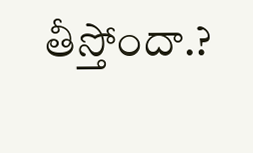తీస్తోందా.?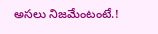అసలు నిజమేంటంటే.!